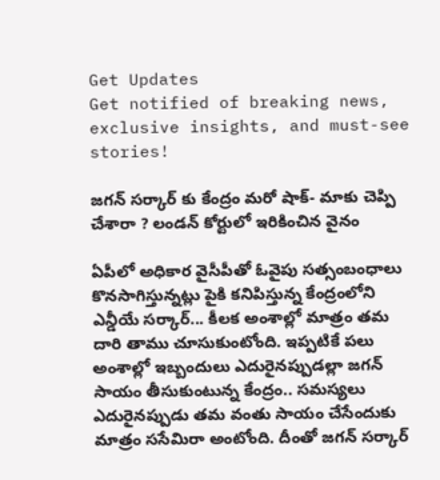Get Updates
Get notified of breaking news, exclusive insights, and must-see stories!

జగన్ సర్కార్ కు కేంద్రం మరో షాక్- మాకు చెప్పి చేశారా ? లండన్ కోర్టులో ఇరికించిన వైనం

ఏపీలో అధికార వైసీపీతో ఓవైపు సత్సంబంధాలు కొనసాగిస్తున్నట్లు పైకి కనిపిస్తున్న కేంద్రంలోని ఎన్డీయే సర్కార్... కీలక అంశాల్లో మాత్రం తమ దారి తాము చూసుకుంటోంది. ఇప్పటికే పలు అంశాల్లో ఇబ్బందులు ఎదురైనప్పుడల్లా జగన్ సాయం తీసుకుంటున్న కేంద్రం.. సమస్యలు ఎదురైనప్పుడు తమ వంతు సాయం చేసేందుకు మాత్రం ససేమిరా అంటోంది. దీంతో జగన్ సర్కార్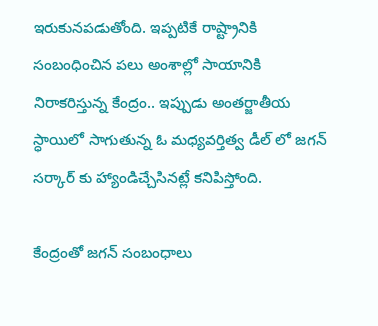ఇరుకునపడుతోంది. ఇప్పటికే రాష్ట్రానికి సంబంధించిన పలు అంశాల్లో సాయానికి నిరాకరిస్తున్న కేంద్రం.. ఇప్పుడు అంతర్జాతీయ స్ధాయిలో సాగుతున్న ఓ మధ్యవర్తిత్వ డీల్ లో జగన్ సర్కార్ కు హ్యాండిచ్చేసినట్లే కనిపిస్తోంది.

కేంద్రంతో జగన్ సంబంధాలు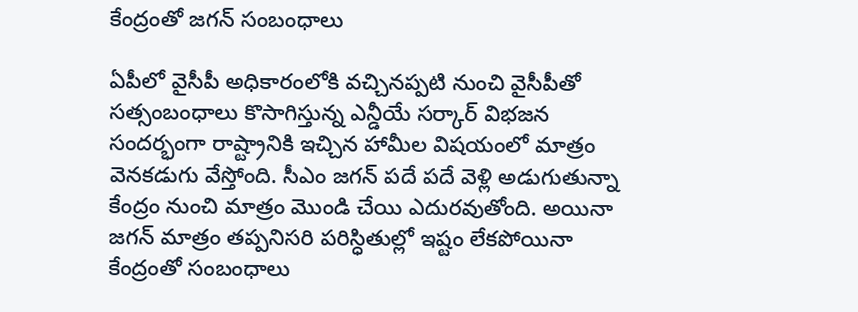కేంద్రంతో జగన్ సంబంధాలు

ఏపీలో వైసీపీ అధికారంలోకి వచ్చినప్పటి నుంచి వైసీపీతో సత్సంబంధాలు కొసాగిస్తున్న ఎన్డీయే సర్కార్ విభజన సందర్భంగా రాష్ట్రానికి ఇచ్చిన హామీల విషయంలో మాత్రం వెనకడుగు వేస్తోంది. సీఎం జగన్ పదే పదే వెళ్లి అడుగుతున్నా కేంద్రం నుంచి మాత్రం మొండి చేయి ఎదురవుతోంది. అయినా జగన్ మాత్రం తప్పనిసరి పరిస్ధితుల్లో ఇష్టం లేకపోయినా కేంద్రంతో సంబంధాలు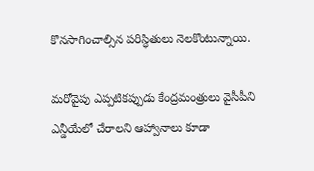కొనసాగించాల్సిన పరిస్ధితులు నెలకొంటున్నాయి.

మరోవైపు ఎప్పటికప్పుడు కేంద్రమంత్రులు వైసీపీని ఎన్డీయేలో చేరాలని ఆహ్వానాలు కూడా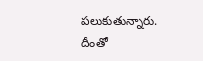పలుకుతున్నారు. దీంతో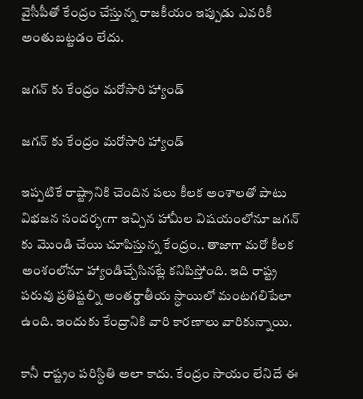వైసీపీతో కేంద్రం చేస్తున్న రాజకీయం ఇప్పుడు ఎవరికీ అంతుబట్టడం లేదు.

జగన్ కు కేంద్రం మరోసారి హ్యాండ్

జగన్ కు కేంద్రం మరోసారి హ్యాండ్

ఇప్పటికే రాష్ట్రానికి చెందిన పలు కీలక అంశాలతో పాటు విభజన సందర్భఁగా ఇచ్చిన హామీల విషయంలోనూ జగన్ కు మొండి చేయి చూపిస్తున్న కేంద్రం.. తాజాగా మరో కీలక అంశంలోనూ హ్యాండిచ్చేసినట్లే కనిపిస్తోంది. ఇది రాష్ట్ర పరువు ప్రతిష్టల్ని అంతర్డాతీయ స్ధాయిలో మంటగలిపేలా ఉంది. ఇందుకు కేంద్రానికి వారి కారణాలు వారికున్నాయి.

కానీ రాష్ట్రం పరిస్ధితి అలా కాదు. కేంద్రం సాయం లేనిదే ఈ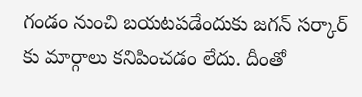గండం నుంచి బయటపడేందుకు జగన్ సర్కార్ కు మార్గాలు కనిపించడం లేదు. దీంతో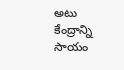అటు కేంద్రాన్ని సాయం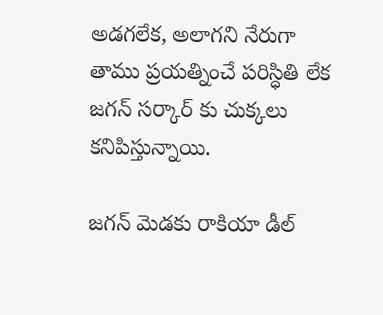అడగలేక, అలాగని నేరుగా తాము ప్రయత్నించే పరిస్ధితి లేక జగన్ సర్కార్ కు చుక్కలు కనిపిస్తున్నాయి.

జగన్ మెడకు రాకియా డీల్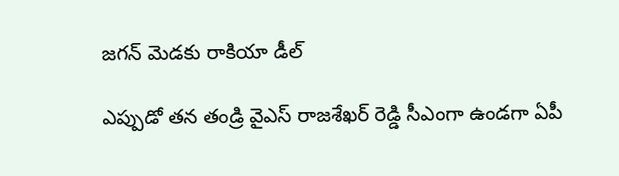జగన్ మెడకు రాకియా డీల్

ఎప్పుడో తన తండ్రి వైఎస్ రాజశేఖర్ రెడ్డి సీఎంగా ఉండగా ఏపీ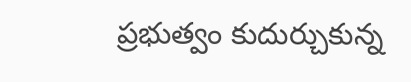ప్రభుత్వం కుదుర్చుకున్న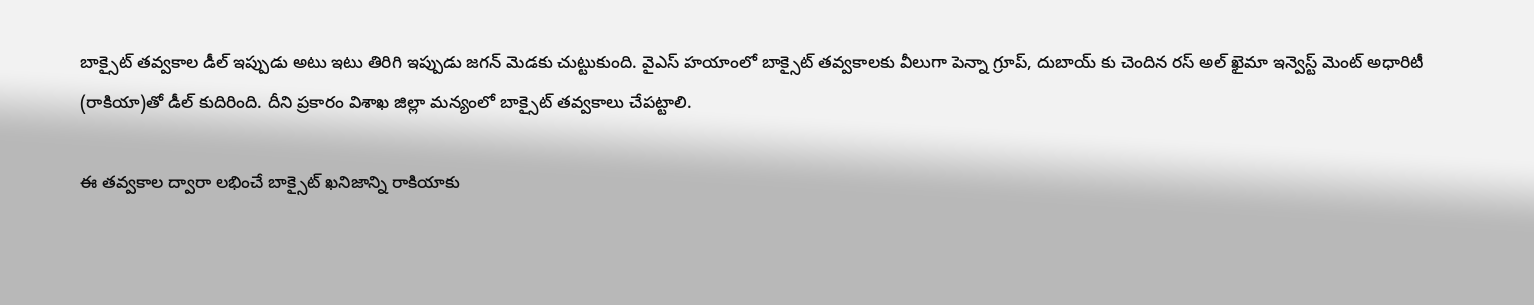బాక్సైట్ తవ్వకాల డీల్ ఇప్పుడు అటు ఇటు తిరిగి ఇప్పుడు జగన్ మెడకు చుట్టుకుంది. వైఎస్ హయాంలో బాక్సైట్ తవ్వకాలకు వీలుగా పెన్నా గ్రూప్, దుబాయ్ కు చెందిన రస్ అల్ ఖైమా ఇన్వెస్ట్ మెంట్ అధారిటీ (రాకియా)తో డీల్ కుదిరింది. దీని ప్రకారం విశాఖ జిల్లా మన్యంలో బాక్సైట్ తవ్వకాలు చేపట్టాలి.

ఈ తవ్వకాల ద్వారా లభించే బాక్సైట్ ఖనిజాన్ని రాకియాకు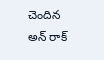చెందిన అన్ రాక్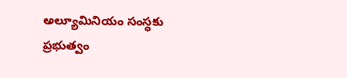అల్యూమినియం సంస్ధకు ప్రభుత్వం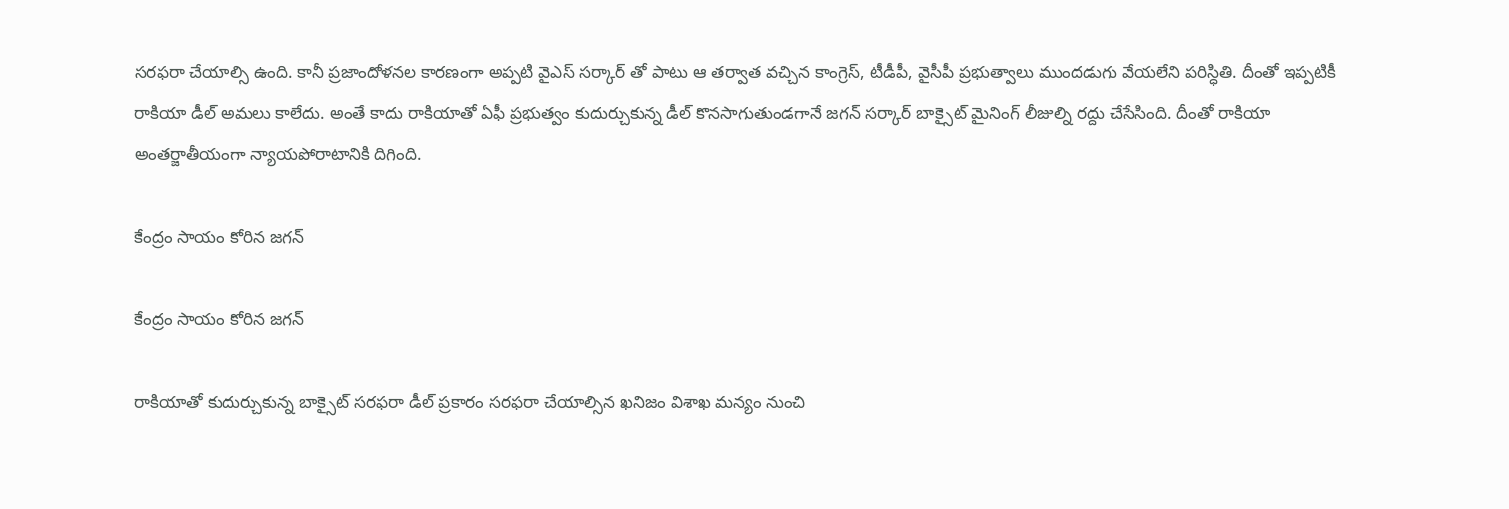సరఫరా చేయాల్సి ఉంది. కానీ ప్రజాందోళనల కారణంగా అప్పటి వైఎస్ సర్కార్ తో పాటు ఆ తర్వాత వచ్చిన కాంగ్రెస్, టీడీపీ, వైసీపీ ప్రభుత్వాలు ముందడుగు వేయలేని పరిస్ధితి. దీంతో ఇప్పటికీ రాకియా డీల్ అమలు కాలేదు. అంతే కాదు రాకియాతో ఏఫీ ప్రభుత్వం కుదుర్చుకున్న డీల్ కొనసాగుతుండగానే జగన్ సర్కార్ బాక్సైట్ మైనింగ్ లీజుల్ని రద్దు చేసేసింది. దీంతో రాకియా అంతర్జాతీయంగా న్యాయపోరాటానికి దిగింది.

కేంద్రం సాయం కోరిన జగన్

కేంద్రం సాయం కోరిన జగన్

రాకియాతో కుదుర్చుకున్న బాక్సైట్ సరఫరా డీల్ ప్రకారం సరఫరా చేయాల్సిన ఖనిజం విశాఖ మన్యం నుంచి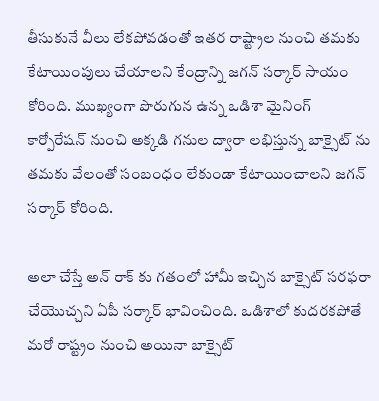తీసుకునే వీలు లేకపోవడంతో ఇతర రాష్ట్రాల నుంచి తమకు కేటాయింపులు చేయాలని కేంద్రాన్ని జగన్ సర్కార్ సాయం కోరింది. ముఖ్యంగా పొరుగున ఉన్న ఒడిశా మైనింగ్ కార్పోరేషన్ నుంచి అక్కడి గనుల ద్వారా లభిస్తున్న బాక్సైట్ ను తమకు వేలంతో సంబంధం లేకుండా కేటాయించాలని జగన్ సర్కార్ కోరింది.

అలా చేస్తే అన్ రాక్ కు గతంలో హామీ ఇచ్చిన బాక్సైట్ సరఫరా చేయొచ్చని ఏపీ సర్కార్ భావించింది. ఒడిశాలో కుదరకపోతే మరో రాష్ట్రం నుంచి అయినా బాక్సైట్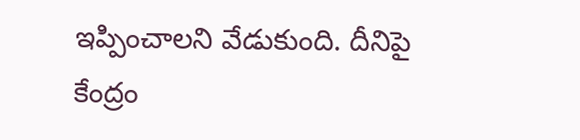ఇప్పించాలని వేడుకుంది. దీనిపై కేంద్రం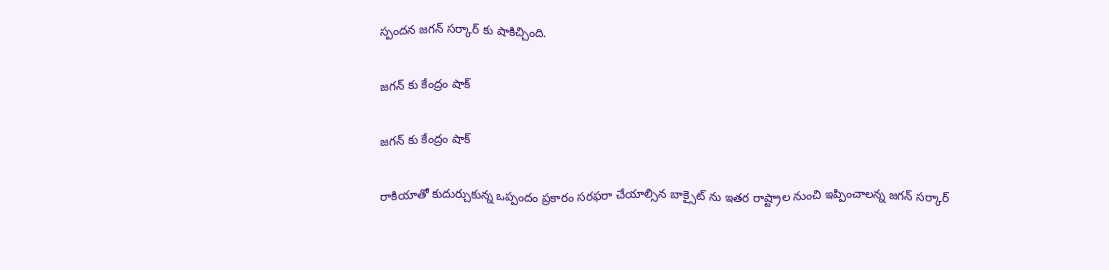స్పందన జగన్ సర్కార్ కు షాకిచ్చింది.

జగన్ కు కేంద్రం షాక్

జగన్ కు కేంద్రం షాక్

రాకియాతో కుదుర్చుకున్న ఒప్పందం ప్రకారం సరఫరా చేయాల్సిన బాక్సైట్ ను ఇతర రాష్ట్రాల నుంచి ఇప్పించాలన్న జగన్ సర్కార్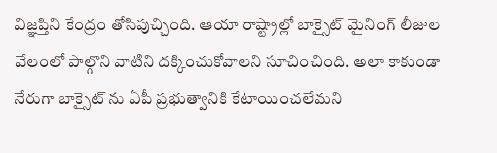విజ్ఞప్తిని కేంద్రం తోసిపుచ్చింది. ఆయా రాష్ట్రాల్లో బాక్సైట్ మైనింగ్ లీజుల వేలంలో పాల్గొని వాటిని దక్కించుకోవాలని సూచించింది. అలా కాకుండా నేరుగా బాక్సైట్ ను ఏపీ ప్రభుత్వానికి కేటాయించలేమని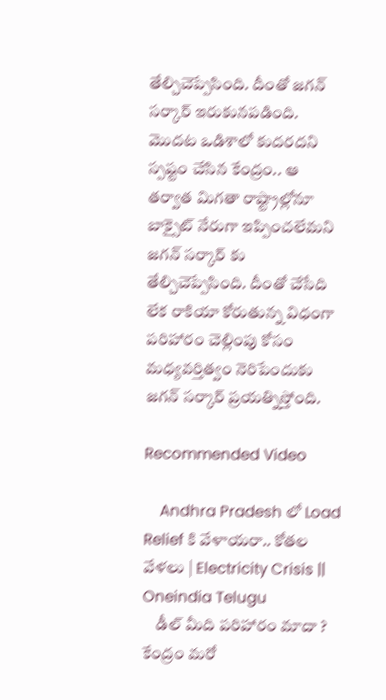తేల్చిచెప్పేసింది. దీంతో జగన్ సర్కార్ ఇరుకునపడింది. మొదట ఒడిశాలో కుదరదని స్పష్టం చేసిన కేంద్రం.. ఆ తర్వాత మిగతా రాష్ట్రాల్లోనూ బాక్సైట్ నేరుగా ఇప్పించలేమని జగన్ సర్కార్ కు తేల్చిచెప్పేసింది. దీంతో చేసేది లేక రాకియా కోరుతున్న విధంగా పరిహారం చెల్లింపు కోసం మధ్యవర్తిత్వం నెరిపేందుకు జగన్ సర్కార్ ప్రయత్నిస్తోంది.

Recommended Video

    Andhra Pradesh లో Load Relief కి వేళాయరా.. కోతల వేళలు | Electricity Crisis || Oneindia Telugu
    డీల్ మీది పరిహారం మాదా ? కేంద్రం మరో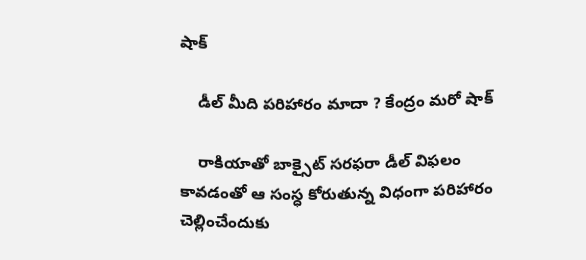షాక్

    డీల్ మీది పరిహారం మాదా ? కేంద్రం మరో షాక్

    రాకియాతో బాక్సైట్ సరఫరా డీల్ విఫలం కావడంతో ఆ సంస్ధ కోరుతున్న విధంగా పరిహారం చెల్లించేందుకు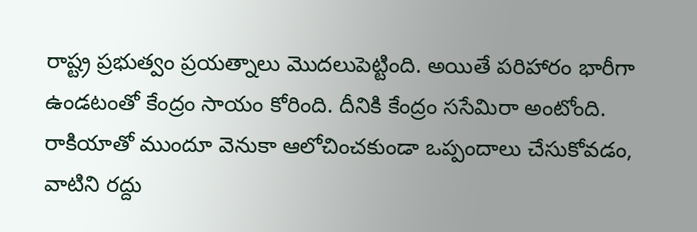రాష్ట్ర ప్రభుత్వం ప్రయత్నాలు మొదలుపెట్టింది. అయితే పరిహారం భారీగా ఉండటంతో కేంద్రం సాయం కోరింది. దీనికి కేంద్రం ససేమిరా అంటోంది. రాకియాతో ముందూ వెనుకా ఆలోచించకుండా ఒప్పందాలు చేసుకోవడం, వాటిని రద్దు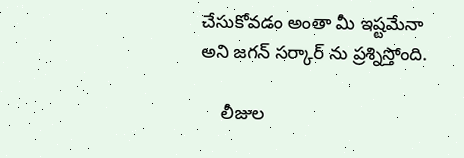చేసుకోవడం అంతా మీ ఇష్టమేనా అని జగన్ సర్కార్ ను ప్రశ్నిస్తోంది.

    లీజుల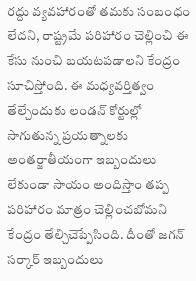రద్దు వ్యవహారంతో తమకు సంబంధం లేదని, రాష్ట్రమే పరిహారం చెల్లించి ఈ కేసు నుంచి బయటపడాలని కేంద్రం సూచిస్తోంది. ఈ మధ్యవర్తిత్వం తేల్చేందుకు లండన్ కోర్టుల్లో సాగుతున్న ప్రయత్నాలకు అంతర్జాతీయంగా ఇబ్బందులు లేకుండా సాయం అందిస్తాం తప్ప పరిహారం మాత్రం చెల్లించబోమని కేంద్రం తేల్చిచెప్పేసింది. దీంతో జగన్ సర్కార్ ఇబ్బందులు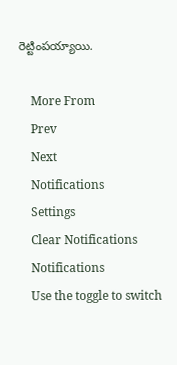రెట్టింపయ్యాయి.

    More From
    Prev
    Next
    Notifications
    Settings
    Clear Notifications
    Notifications
    Use the toggle to switch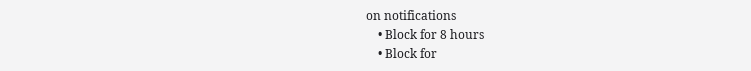on notifications
    • Block for 8 hours
    • Block for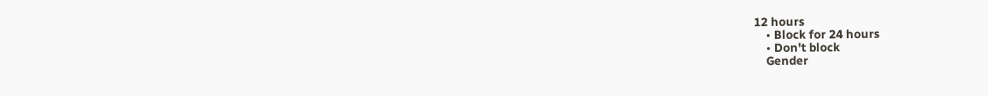12 hours
    • Block for 24 hours
    • Don't block
    Gender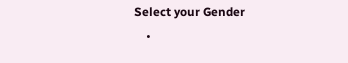Select your Gender
    •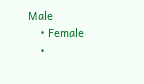Male
    • Female
    •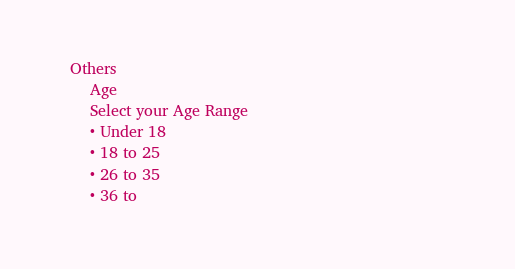Others
    Age
    Select your Age Range
    • Under 18
    • 18 to 25
    • 26 to 35
    • 36 to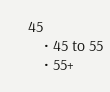45
    • 45 to 55
    • 55+